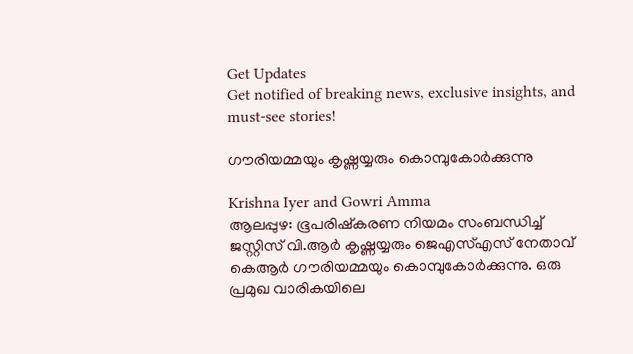Get Updates
Get notified of breaking news, exclusive insights, and must-see stories!

ഗൗരിയമ്മയും കൃഷ്ണയ്യരും കൊമ്പുകോര്‍ക്കുന്നു

Krishna Iyer and Gowri Amma
ആലപ്പുഴ: ഭൂപരിഷ്‌കരണ നിയമം സംബന്ധിച്ച് ജസ്റ്റിസ് വി.ആര്‍ കൃഷ്ണയ്യരും ജെഎസ്എസ് നേതാവ് കെആര്‍ ഗൗരിയമ്മയും കൊമ്പുകോര്‍ക്കുന്നു. ഒരു പ്രമുഖ വാരികയിലെ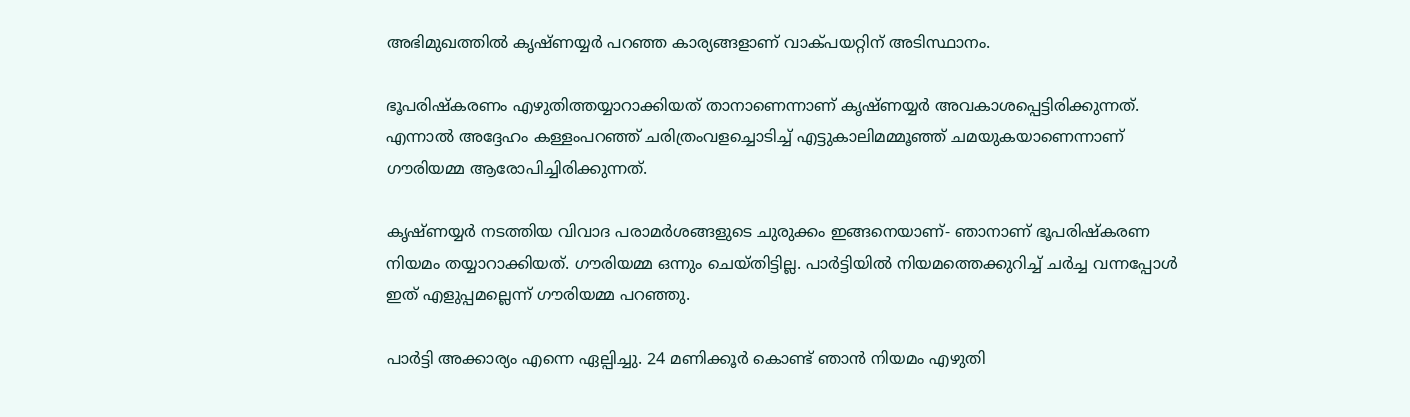അഭിമുഖത്തില്‍ കൃഷ്ണയ്യര്‍ പറഞ്ഞ കാര്യങ്ങളാണ് വാക്പയറ്റിന് അടിസ്ഥാനം.

ഭൂപരിഷ്‌കരണം എഴുതിത്തയ്യാറാക്കിയത് താനാണെന്നാണ് കൃഷ്ണയ്യര്‍ അവകാശപ്പെട്ടിരിക്കുന്നത്. എന്നാല്‍ അദ്ദേഹം കള്ളംപറഞ്ഞ് ചരിത്രംവളച്ചൊടിച്ച് എട്ടുകാലിമമ്മൂഞ്ഞ് ചമയുകയാണെന്നാണ് ഗൗരിയമ്മ ആരോപിച്ചിരിക്കുന്നത്.

കൃഷ്ണയ്യര്‍ നടത്തിയ വിവാദ പരാമര്‍ശങ്ങളുടെ ചുരുക്കം ഇങ്ങനെയാണ്- ഞാനാണ് ഭൂപരിഷ്‌കരണ നിയമം തയ്യാറാക്കിയത്. ഗൗരിയമ്മ ഒന്നും ചെയ്തിട്ടില്ല. പാര്‍ട്ടിയില്‍ നിയമത്തെക്കുറിച്ച് ചര്‍ച്ച വന്നപ്പോള്‍ ഇത് എളുപ്പമല്ലെന്ന് ഗൗരിയമ്മ പറഞ്ഞു.

പാര്‍ട്ടി അക്കാര്യം എന്നെ ഏല്പിച്ചു. 24 മണിക്കൂര്‍ കൊണ്ട് ഞാന്‍ നിയമം എഴുതി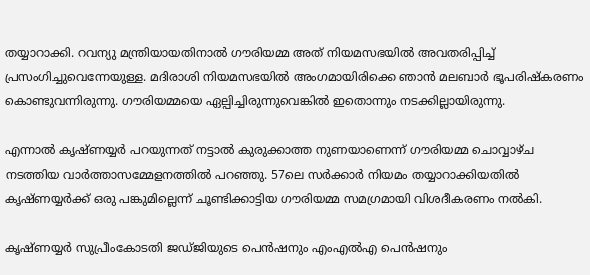തയ്യാറാക്കി. റവന്യു മന്ത്രിയായതിനാല്‍ ഗൗരിയമ്മ അത് നിയമസഭയില്‍ അവതരിപ്പിച്ച് പ്രസംഗിച്ചുവെന്നേയുള്ള. മദിരാശി നിയമസഭയില്‍ അംഗമായിരിക്കെ ഞാന്‍ മലബാര്‍ ഭൂപരിഷ്‌കരണം കൊണ്ടുവന്നിരുന്നു. ഗൗരിയമ്മയെ ഏല്പിച്ചിരുന്നുവെങ്കില്‍ ഇതൊന്നും നടക്കില്ലായിരുന്നു.

എന്നാല്‍ കൃഷ്ണയ്യര്‍ പറയുന്നത് നട്ടാല്‍ കുരുക്കാത്ത നുണയാണെന്ന് ഗൗരിയമ്മ ചൊവ്വാഴ്ച നടത്തിയ വാര്‍ത്താസമ്മേളനത്തില്‍ പറഞ്ഞു. 57ലെ സര്‍ക്കാര്‍ നിയമം തയ്യാറാക്കിയതില്‍ കൃഷ്ണയ്യര്‍ക്ക് ഒരു പങ്കുമില്ലെന്ന് ചൂണ്ടിക്കാട്ടിയ ഗൗരിയമ്മ സമഗ്രമായി വിശദീകരണം നല്‍കി.

കൃഷ്ണയ്യര്‍ സുപ്രീംകോടതി ജഡ്ജിയുടെ പെന്‍ഷനും എംഎല്‍എ പെന്‍ഷനും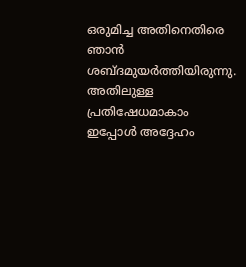ഒരുമിച്ച അതിനെതിരെ ഞാന്‍ ശബ്ദമുയര്‍ത്തിയിരുന്നു. അതിലുള്ള പ്രതിഷേധമാകാം ഇപ്പോള്‍ അദ്ദേഹം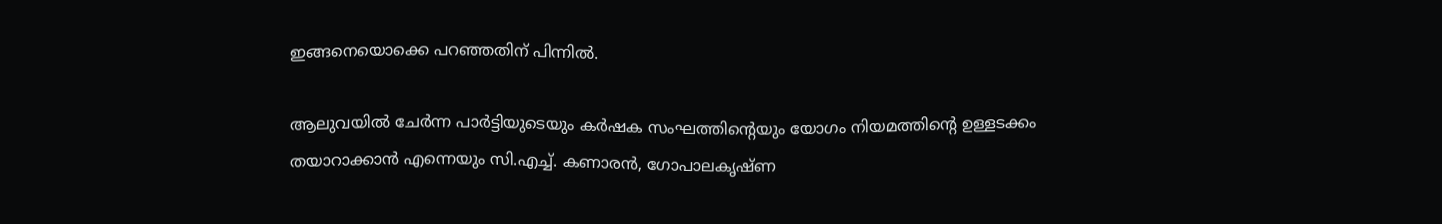ഇങ്ങനെയൊക്കെ പറഞ്ഞതിന് പിന്നില്‍.

ആലുവയില്‍ ചേര്‍ന്ന പാര്‍ട്ടിയുടെയും കര്‍ഷക സംഘത്തിന്റെയും യോഗം നിയമത്തിന്റെ ഉള്ളടക്കം തയാറാക്കാന്‍ എന്നെയും സി.എച്ച്. കണാരന്‍, ഗോപാലകൃഷ്ണ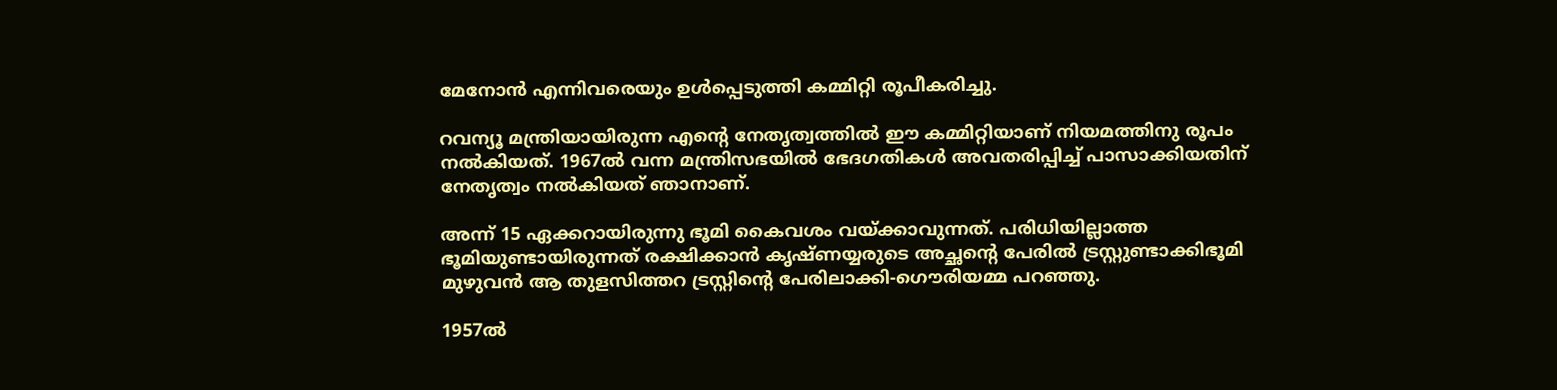മേനോന്‍ എന്നിവരെയും ഉള്‍പ്പെടുത്തി കമ്മിറ്റി രൂപീകരിച്ചു.

റവന്യൂ മന്ത്രിയായിരുന്ന എന്റെ നേതൃത്വത്തില്‍ ഈ കമ്മിറ്റിയാണ് നിയമത്തിനു രൂപം നല്‍കിയത്. 1967ല്‍ വന്ന മന്ത്രിസഭയില്‍ ഭേദഗതികള്‍ അവതരിപ്പിച്ച് പാസാക്കിയതിന് നേതൃത്വം നല്‍കിയത് ഞാനാണ്.

അന്ന് 15 ഏക്കറായിരുന്നു ഭൂമി കൈവശം വയ്ക്കാവുന്നത്. പരിധിയില്ലാത്ത ഭൂമിയുണ്ടായിരുന്നത് രക്ഷിക്കാന്‍ കൃഷ്ണയ്യരുടെ അച്ഛന്റെ പേരില്‍ ട്രസ്റ്റുണ്ടാക്കിഭൂമി മുഴുവന്‍ ആ തുളസിത്തറ ട്രസ്റ്റിന്റെ പേരിലാക്കി-ഗൌരിയമ്മ പറഞ്ഞു.

1957ല്‍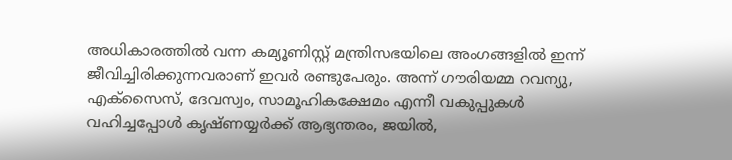അധികാരത്തില്‍ വന്ന കമ്യൂണിസ്റ്റ് മന്ത്രിസഭയിലെ അംഗങ്ങളില്‍ ഇന്ന് ജീവിച്ചിരിക്കുന്നവരാണ് ഇവര്‍ രണ്ടുപേരും. അന്ന് ഗൗരിയമ്മ റവന്യു, എക്‌സൈസ്, ദേവസ്വം, സാമൂഹികക്ഷേമം എന്നീ വകുപ്പുകള്‍ വഹിച്ചപ്പോള്‍ കൃഷ്ണയ്യര്‍ക്ക് ആഭ്യന്തരം, ജയില്‍,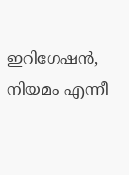ഇറിഗേഷന്‍, നിയമം എന്നീ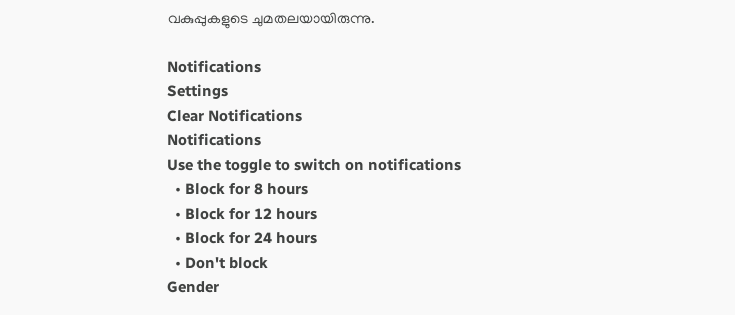വകുപ്പുകളുടെ ചുമതലയായിരുന്നു.

Notifications
Settings
Clear Notifications
Notifications
Use the toggle to switch on notifications
  • Block for 8 hours
  • Block for 12 hours
  • Block for 24 hours
  • Don't block
Gender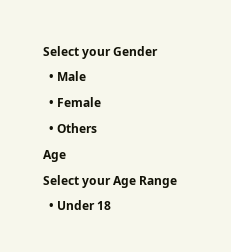Select your Gender
  • Male
  • Female
  • Others
Age
Select your Age Range
  • Under 18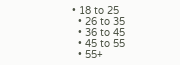• 18 to 25
  • 26 to 35
  • 36 to 45
  • 45 to 55
  • 55+